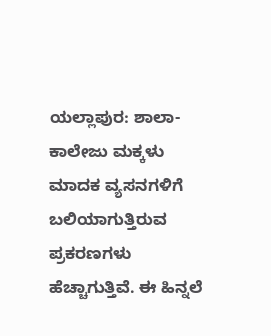ಯಲ್ಲಾಪುರ: ಶಾಲಾ-ಕಾಲೇಜು ಮಕ್ಕಳು ಮಾದಕ ವ್ಯಸನಗಳಿಗೆ ಬಲಿಯಾಗುತ್ತಿರುವ ಪ್ರಕರಣಗಳು ಹೆಚ್ಚಾಗುತ್ತಿವೆ. ಈ ಹಿನ್ನಲೆ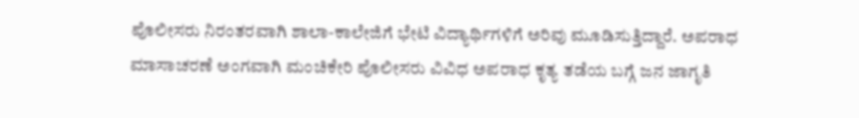ಪೊಲೀಸರು ನಿರಂತರವಾಗಿ ಶಾಲಾ-ಕಾಲೇಜಿಗೆ ಭೇಟಿ ವಿದ್ಯಾರ್ಥಿಗಳಿಗೆ ಅರಿವು ಮೂಡಿಸುತ್ತಿದ್ದಾರೆ. ಅಪರಾಧ ಮಾಸಾಚರಣೆ ಅಂಗವಾಗಿ ಮಂಚಿಕೇರಿ ಪೊಲೀಸರು ವಿವಿಧ ಅಪರಾಧ ಕೃತ್ಯ ತಡೆಯ ಬಗ್ಗೆ ಜನ ಜಾಗೃತಿ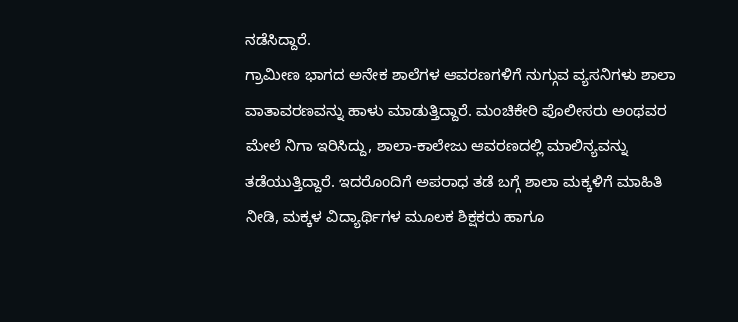ನಡೆಸಿದ್ದಾರೆ.
ಗ್ರಾಮೀಣ ಭಾಗದ ಅನೇಕ ಶಾಲೆಗಳ ಆವರಣಗಳಿಗೆ ನುಗ್ಗುವ ವ್ಯಸನಿಗಳು ಶಾಲಾ ವಾತಾವರಣವನ್ನು ಹಾಳು ಮಾಡುತ್ತಿದ್ದಾರೆ. ಮಂಚಿಕೇರಿ ಪೊಲೀಸರು ಅಂಥವರ ಮೇಲೆ ನಿಗಾ ಇರಿಸಿದ್ದು, ಶಾಲಾ-ಕಾಲೇಜು ಆವರಣದಲ್ಲಿ ಮಾಲಿನ್ಯವನ್ನು ತಡೆಯುತ್ತಿದ್ದಾರೆ. ಇದರೊಂದಿಗೆ ಅಪರಾಧ ತಡೆ ಬಗ್ಗೆ ಶಾಲಾ ಮಕ್ಕಳಿಗೆ ಮಾಹಿತಿ ನೀಡಿ, ಮಕ್ಕಳ ವಿದ್ಯಾರ್ಥಿಗಳ ಮೂಲಕ ಶಿಕ್ಷಕರು ಹಾಗೂ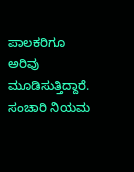ಪಾಲಕರಿಗೂ ಅರಿವು ಮೂಡಿಸುತ್ತಿದ್ದಾರೆ.
ಸಂಚಾರಿ ನಿಯಮ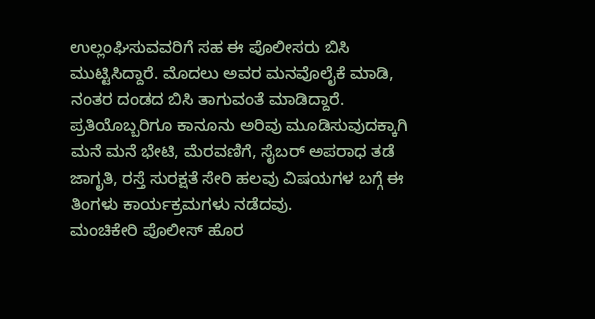ಉಲ್ಲಂಘಿಸುವವರಿಗೆ ಸಹ ಈ ಪೊಲೀಸರು ಬಿಸಿ ಮುಟ್ಟಿಸಿದ್ದಾರೆ. ಮೊದಲು ಅವರ ಮನವೊಲೈಕೆ ಮಾಡಿ, ನಂತರ ದಂಡದ ಬಿಸಿ ತಾಗುವಂತೆ ಮಾಡಿದ್ದಾರೆ. ಪ್ರತಿಯೊಬ್ಬರಿಗೂ ಕಾನೂನು ಅರಿವು ಮೂಡಿಸುವುದಕ್ಕಾಗಿ ಮನೆ ಮನೆ ಭೇಟಿ, ಮೆರವಣಿಗೆ, ಸೈಬರ್ ಅಪರಾಧ ತಡೆ ಜಾಗೃತಿ, ರಸ್ತೆ ಸುರಕ್ಷತೆ ಸೇರಿ ಹಲವು ವಿಷಯಗಳ ಬಗ್ಗೆ ಈ ತಿಂಗಳು ಕಾರ್ಯಕ್ರಮಗಳು ನಡೆದವು.
ಮಂಚಿಕೇರಿ ಪೊಲೀಸ್ ಹೊರ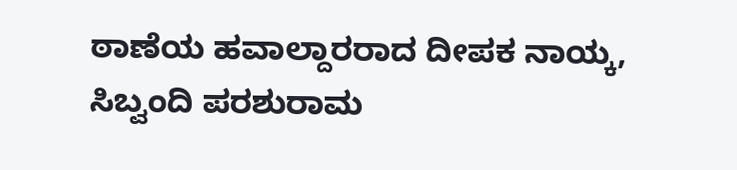ಠಾಣೆಯ ಹವಾಲ್ದಾರರಾದ ದೀಪಕ ನಾಯ್ಕ, ಸಿಬ್ವಂದಿ ಪರಶುರಾಮ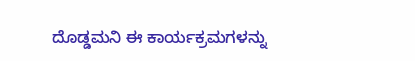ದೊಡ್ಡಮನಿ ಈ ಕಾರ್ಯಕ್ರಮಗಳನ್ನು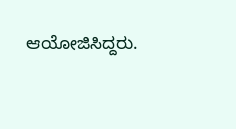ಆಯೋಜಿಸಿದ್ದರು.